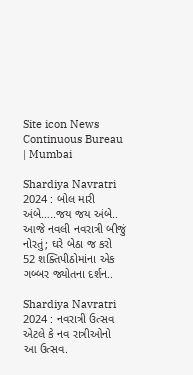Site icon News Continuous Bureau | Mumbai

Shardiya Navratri 2024 : બોલ મારી અંબે…..જય જય અંબે.. આજે નવલી નવરાત્રી બીજું નોરતું; ઘરે બેઠા જ કરો 52 શક્તિપીઠોમાંના એક ગબ્બર જ્યોતના દર્શન..

Shardiya Navratri 2024 : નવરાત્રી ઉત્સવ એટલે કે નવ રાત્રીઓનો આ ઉત્સવ.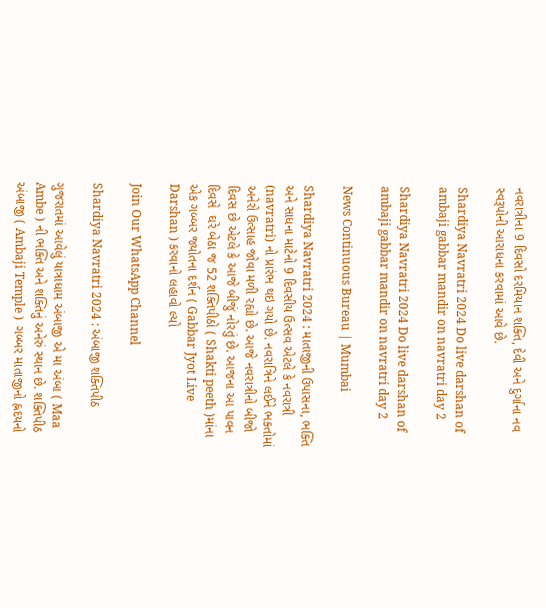નવરાત્રીના 9 દિવસો દરમિયાન શક્તિ, દેવી અને દુર્ગાના નવ સ્વરૂપોની આરાધના કરવામાં આવે છે.

Shardiya Navratri 2024 Do live darshan of ambaji gabbar mandir on navratri day 2

Shardiya Navratri 2024 Do live darshan of ambaji gabbar mandir on navratri day 2

News Continuous Bureau | Mumbai

Shardiya Navratri 2024 : માતાજીની ઉપાસના, ભક્તિ અને સાધના માટેનો 9 દિવસીય ઉત્સવ એટલે કે નવરાત્રી (navratri) નો પ્રારંભ થઇ ગયો છે. નવરાત્રિને લઈને ભક્તોમાં અનેરો ઉત્સાહ જોવા મળી રહ્યો છે. આજે નવરાત્રીનો બીજો દિવસ છે એટલે કે આજે બીજું નોરતું છે. આજના આ પાવન દિવસે  ઘરે બેઠા જ 52 શક્તિપીઠો ( Shakti peeth )માંના એક ગબ્બર જ્યોતના દર્શન ( Gabbar Jyot Live Darshan ) કરવાનો લહાવો લ્યો

Join Our WhatsApp Channel

Shardiya Navratri 2024 : અંબાજી શક્તિપીઠ

ગુજરાતમાં આવેલું યાત્રાધામ અંબાજી એ મા અંબા ( Maa Ambe ) ની ભક્તિ અને શક્તિનું અનેરું સ્થાન છે. શક્તિપીઠ અંબાજી ( Ambaji Temple )  ગબ્બર માતાજીનો હ્નદયનો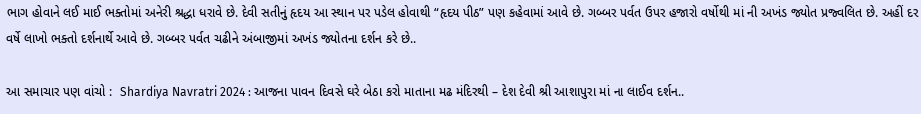ભાગ હોવાને લઈ માઈ ભક્તોમાં અનેરી શ્રદ્ધા ધરાવે છે. દેવી સતીનું હૃદય આ સ્થાન પર પડેલ હોવાથી “હૃદય પીઠ” પણ કહેવામાં આવે છે. ગબ્બર પર્વત ઉપર હજારો વર્ષોથી માં ની અખંડ જ્યોત પ્રજ્વલિત છે. અહીં દર વર્ષે લાખો ભક્તો દર્શનાર્થે આવે છે. ગબ્બર પર્વત ચઢીને અંબાજીમાં અખંડ જ્યોતના દર્શન કરે છે..

આ સમાચાર પણ વાંચો :  Shardiya Navratri 2024 : આજના પાવન દિવસે ઘરે બેઠા કરો માતાના મઢ મંદિરથી – દેશ દેવી શ્રી આશાપુરા માં ના લાઈવ દર્શન..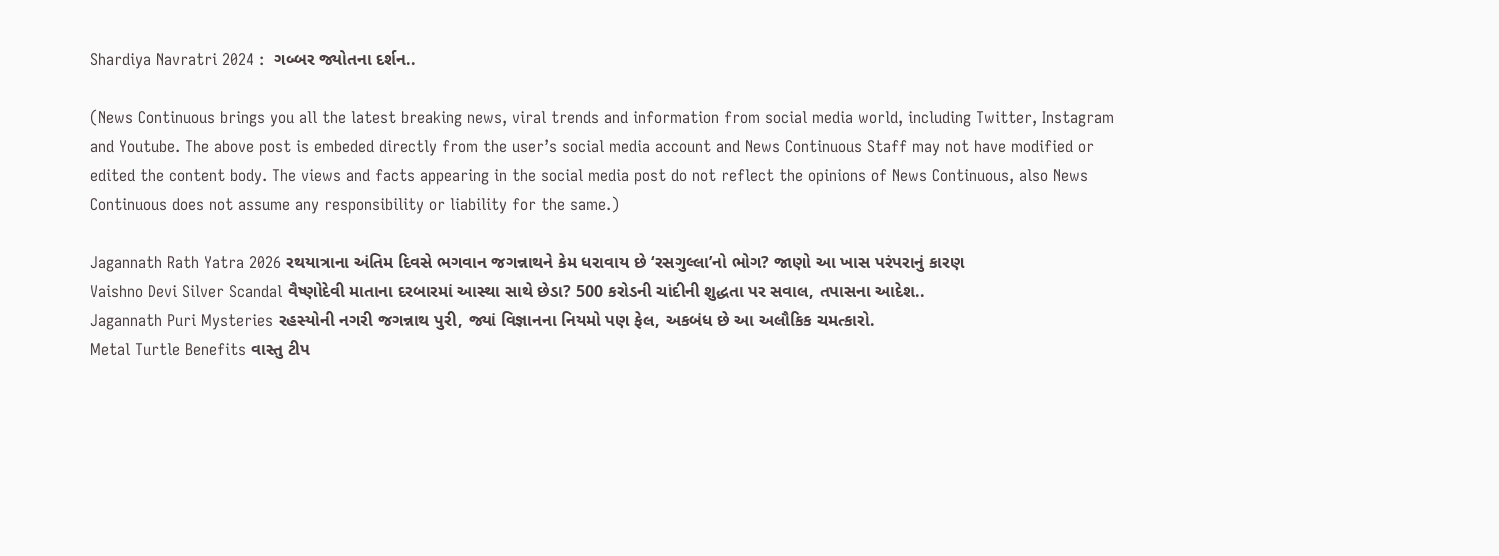Shardiya Navratri 2024 :  ગબ્બર જ્યોતના દર્શન..

(News Continuous brings you all the latest breaking news, viral trends and information from social media world, including Twitter, Instagram and Youtube. The above post is embeded directly from the user’s social media account and News Continuous Staff may not have modified or edited the content body. The views and facts appearing in the social media post do not reflect the opinions of News Continuous, also News Continuous does not assume any responsibility or liability for the same.)

Jagannath Rath Yatra 2026 રથયાત્રાના અંતિમ દિવસે ભગવાન જગન્નાથને કેમ ધરાવાય છે ‘રસગુલ્લા’નો ભોગ? જાણો આ ખાસ પરંપરાનું કારણ
Vaishno Devi Silver Scandal વૈષ્ણોદેવી માતાના દરબારમાં આસ્થા સાથે છેડા? 500 કરોડની ચાંદીની શુદ્ધતા પર સવાલ, તપાસના આદેશ..
Jagannath Puri Mysteries રહસ્યોની નગરી જગન્નાથ પુરી, જ્યાં વિજ્ઞાનના નિયમો પણ ફેલ, અકબંધ છે આ અલૌકિક ચમત્કારો.
Metal Turtle Benefits વાસ્તુ ટીપ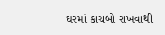ઘરમાં કાચબો રાખવાથી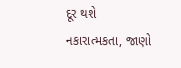દૂર થશે નકારાત્મકતા, જાણો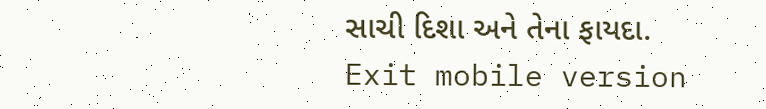સાચી દિશા અને તેના ફાયદા.
Exit mobile version